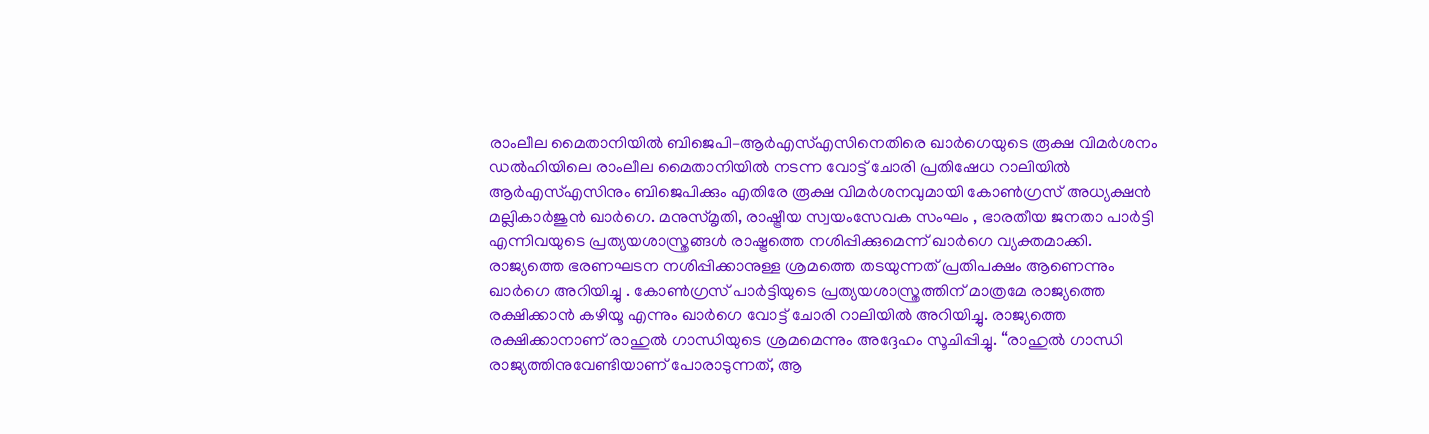രാംലീല മൈതാനിയിൽ ബിജെപി–ആർഎസ്എസിനെതിരെ ഖാർഗെയുടെ രൂക്ഷ വിമർശനം
ഡൽഹിയിലെ രാംലീല മൈതാനിയിൽ നടന്ന വോട്ട് ചോരി പ്രതിഷേധ റാലിയിൽ ആർഎസ്എസിനും ബിജെപിക്കും എതിരേ രൂക്ഷ വിമർശനവുമായി കോൺഗ്രസ് അധ്യക്ഷൻ മല്ലികാർജുൻ ഖാർഗെ. മനുസ്മൃതി, രാഷ്ട്രീയ സ്വയംസേവക സംഘം , ഭാരതീയ ജനതാ പാർട്ടി എന്നിവയുടെ പ്രത്യയശാസ്ത്രങ്ങൾ രാഷ്ട്രത്തെ നശിപ്പിക്കുമെന്ന് ഖാർഗെ വ്യക്തമാക്കി. രാജ്യത്തെ ഭരണഘടന നശിപ്പിക്കാനുള്ള ശ്രമത്തെ തടയുന്നത് പ്രതിപക്ഷം ആണെന്നും ഖാർഗെ അറിയിച്ചു . കോൺഗ്രസ് പാർട്ടിയുടെ പ്രത്യയശാസ്ത്രത്തിന് മാത്രമേ രാജ്യത്തെ രക്ഷിക്കാൻ കഴിയൂ എന്നും ഖാർഗെ വോട്ട് ചോരി റാലിയിൽ അറിയിച്ചു. രാജ്യത്തെ രക്ഷിക്കാനാണ് രാഹുൽ ഗാന്ധിയുടെ ശ്രമമെന്നും അദ്ദേഹം സൂചിപ്പിച്ചു. “രാഹുൽ ഗാന്ധി രാജ്യത്തിനുവേണ്ടിയാണ് പോരാടുന്നത്, ആ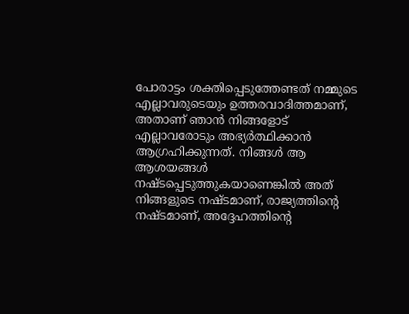പോരാട്ടം ശക്തിപ്പെടുത്തേണ്ടത് നമ്മുടെ എല്ലാവരുടെയും ഉത്തരവാദിത്തമാണ്, അതാണ് ഞാൻ നിങ്ങളോട് എല്ലാവരോടും അഭ്യർത്ഥിക്കാൻ ആഗ്രഹിക്കുന്നത്. നിങ്ങൾ ആ ആശയങ്ങൾ നഷ്ടപ്പെടുത്തുകയാണെങ്കിൽ അത് നിങ്ങളുടെ നഷ്ടമാണ്, രാജ്യത്തിന്റെ നഷ്ടമാണ്, അദ്ദേഹത്തിന്റെ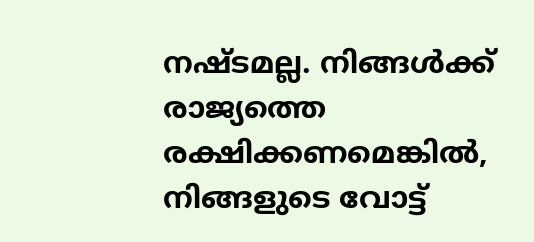നഷ്ടമല്ല. നിങ്ങൾക്ക് രാജ്യത്തെ രക്ഷിക്കണമെങ്കിൽ, നിങ്ങളുടെ വോട്ട്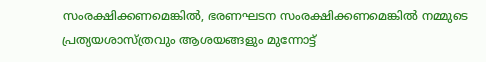സംരക്ഷിക്കണമെങ്കിൽ, ഭരണഘടന സംരക്ഷിക്കണമെങ്കിൽ നമ്മുടെ പ്രത്യയശാസ്ത്രവും ആശയങ്ങളും മുന്നോട്ട്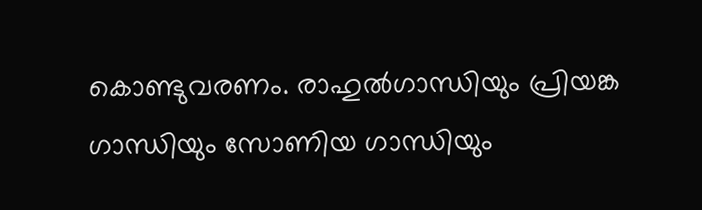കൊണ്ടുവരണം. രാഹുൽഗാന്ധിയും പ്രിയങ്ക ഗാന്ധിയും സോണിയ ഗാന്ധിയും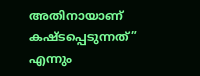അതിനായാണ് കഷ്ടപ്പെടുന്നത്” എന്നും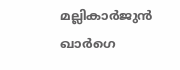മല്ലികാർജുൻ ഖാർഗെ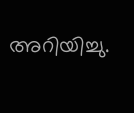അറിയിച്ചു.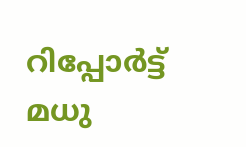റിപ്പോർട്ട് മധു